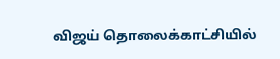விஜய் தொலைக்காட்சியில்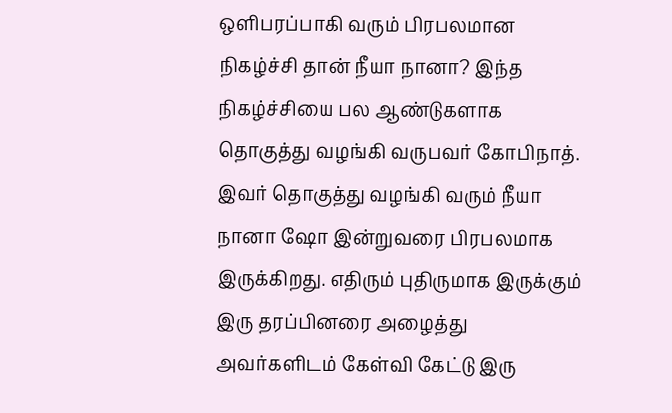ஒளிபரப்பாகி வரும் பிரபலமான நிகழ்ச்சி தான் நீயா நானா? இந்த நிகழ்ச்சியை பல ஆண்டுகளாக தொகுத்து வழங்கி வருபவர் கோபிநாத். இவர் தொகுத்து வழங்கி வரும் நீயா நானா ஷோ இன்றுவரை பிரபலமாக இருக்கிறது. எதிரும் புதிருமாக இருக்கும் இரு தரப்பினரை அழைத்து அவர்களிடம் கேள்வி கேட்டு இரு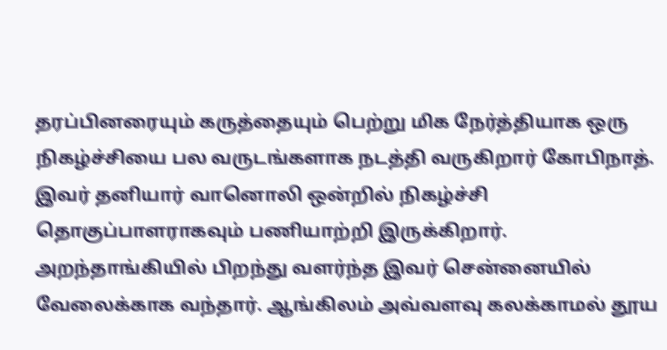தரப்பினரையும் கருத்தையும் பெற்று மிக நேர்த்தியாக ஒரு நிகழ்ச்சியை பல வருடங்களாக நடத்தி வருகிறார் கோபிநாத். இவர் தனியார் வானொலி ஒன்றில் நிகழ்ச்சி தொகுப்பாளராகவும் பணியாற்றி இருக்கிறார். அறந்தாங்கியில் பிறந்து வளர்ந்த இவர் சென்னையில் வேலைக்காக வந்தார். ஆங்கிலம் அவ்வளவு கலக்காமல் தூய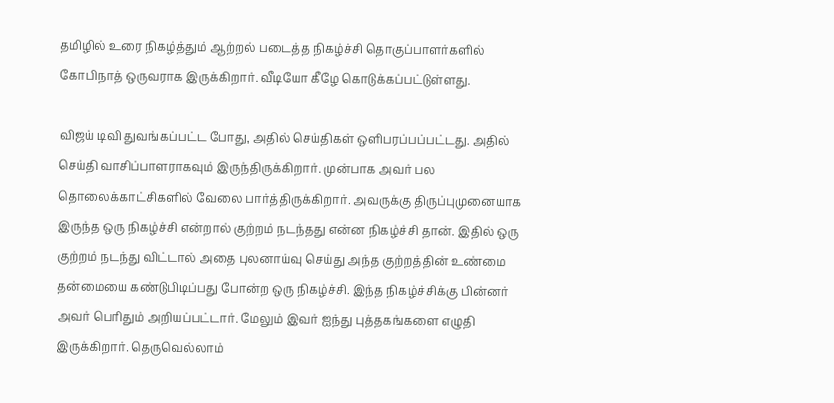தமிழில் உரை நிகழ்த்தும் ஆற்றல் படைத்த நிகழ்ச்சி தொகுப்பாளர்களில் கோபிநாத் ஒருவராக இருக்கிறார். வீடியோ கீழே கொடுக்கப்பட்டுள்ளது.

விஜய் டிவி துவங்கப்பட்ட போது, அதில் செய்திகள் ஒளிபரப்பப்பட்டது. அதில் செய்தி வாசிப்பாளராகவும் இருந்திருக்கிறார். முன்பாக அவர் பல தொலைக்காட்சிகளில் வேலை பார்த்திருக்கிறார். அவருக்கு திருப்புமுனையாக இருந்த ஒரு நிகழ்ச்சி என்றால் குற்றம் நடந்தது என்ன நிகழ்ச்சி தான். இதில் ஒரு குற்றம் நடந்து விட்டால் அதை புலனாய்வு செய்து அந்த குற்றத்தின் உண்மை தன்மையை கண்டுபிடிப்பது போன்ற ஒரு நிகழ்ச்சி. இந்த நிகழ்ச்சிக்கு பின்னர் அவர் பெரிதும் அறியப்பட்டார். மேலும் இவர் ஐந்து புத்தகங்களை எழுதி இருக்கிறார். தெருவெல்லாம்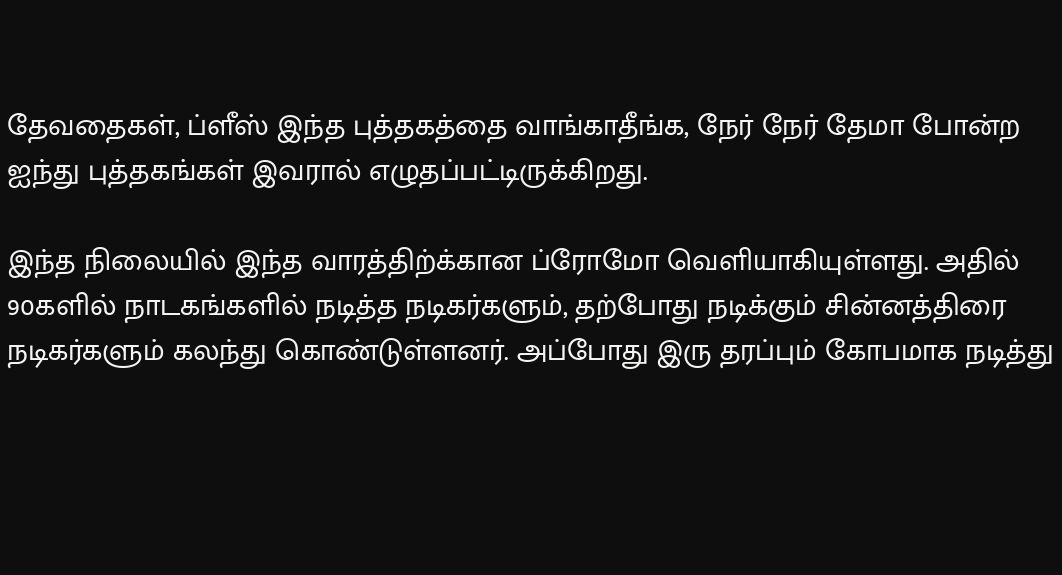தேவதைகள், ப்ளீஸ் இந்த புத்தகத்தை வாங்காதீங்க, நேர் நேர் தேமா போன்ற ஐந்து புத்தகங்கள் இவரால் எழுதப்பட்டிருக்கிறது.

இந்த நிலையில் இந்த வாரத்திற்க்கான ப்ரோமோ வெளியாகியுள்ளது. அதில் 90களில் நாடகங்களில் நடித்த நடிகர்களும், தற்போது நடிக்கும் சின்னத்திரை நடிகர்களும் கலந்து கொண்டுள்ளனர். அப்போது இரு தரப்பும் கோபமாக நடித்து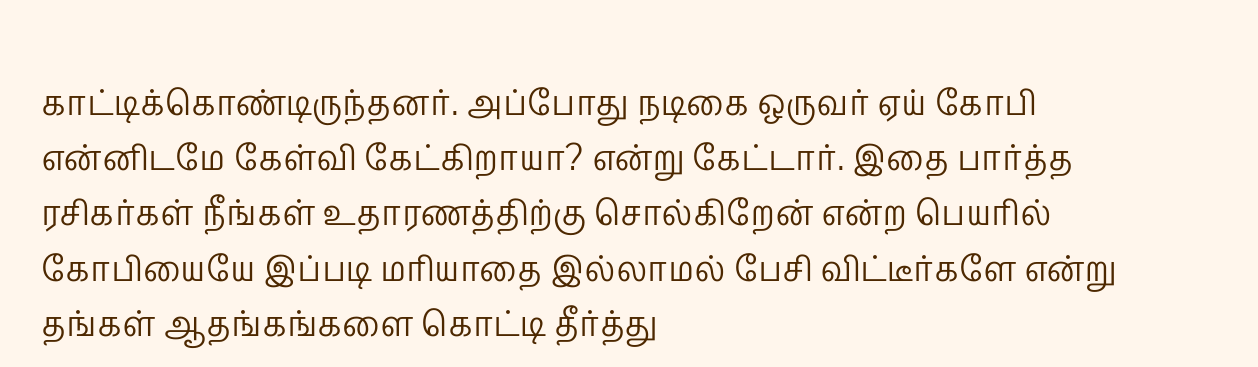காட்டிக்கொண்டிருந்தனர். அப்போது நடிகை ஒருவர் ஏய் கோபி என்னிடமே கேள்வி கேட்கிறாயா? என்று கேட்டார். இதை பார்த்த ரசிகர்கள் நீங்கள் உதாரணத்திற்கு சொல்கிறேன் என்ற பெயரில் கோபியையே இப்படி மரியாதை இல்லாமல் பேசி விட்டீர்களே என்று தங்கள் ஆதங்கங்களை கொட்டி தீர்த்து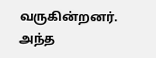வருகின்றனர். அந்த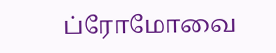ப்ரோமோவை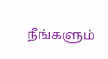நீங்களும்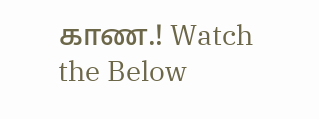காண.! Watch the Below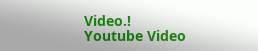Video.!
Youtube Video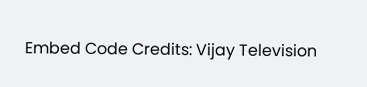Embed Code Credits: Vijay Television